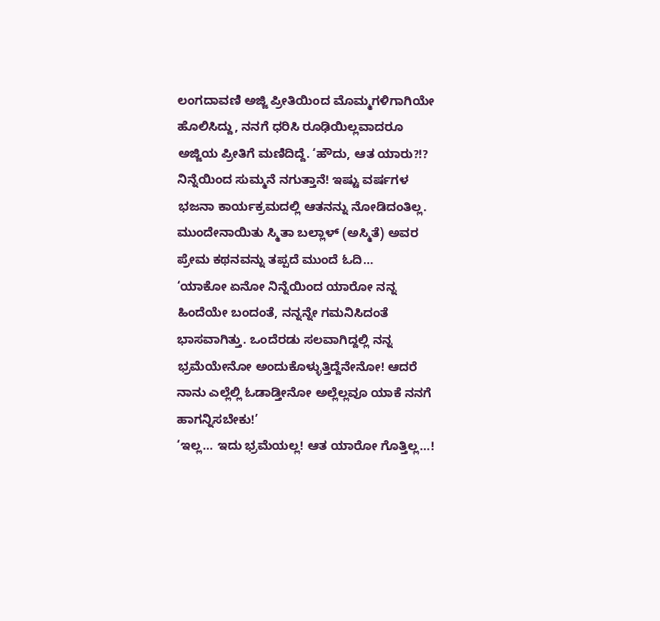ಲಂಗದಾವಣಿ ಅಜ್ಜಿ ಪ್ರೀತಿಯಿಂದ ಮೊಮ್ಮಗಳಿಗಾಗಿಯೇ ಹೊಲಿಸಿದ್ದು, ನನಗೆ ಧರಿಸಿ ರೂಢಿಯಿಲ್ಲವಾದರೂ ಅಜ್ಜಿಯ ಪ್ರೀತಿಗೆ ಮಣಿದಿದ್ದೆ. ‘ಹೌದು, ಆತ ಯಾರು?!? ನಿನ್ನೆಯಿಂದ ಸುಮ್ಮನೆ ನಗುತ್ತಾನೆ! ಇಷ್ಟು ವರ್ಷಗಳ ಭಜನಾ ಕಾರ್ಯಕ್ರಮದಲ್ಲಿ ಆತನನ್ನು ನೋಡಿದಂತಿಲ್ಲ. ಮುಂದೇನಾಯಿತು ಸ್ಮಿತಾ ಬಲ್ಲಾಳ್ (ಅಸ್ಮಿತೆ) ಅವರ ಪ್ರೇಮ ಕಥನವನ್ನು ತಪ್ಪದೆ ಮುಂದೆ ಓದಿ…
‘ಯಾಕೋ ಏನೋ ನಿನ್ನೆಯಿಂದ ಯಾರೋ ನನ್ನ ಹಿಂದೆಯೇ ಬಂದಂತೆ, ನನ್ನನ್ನೇ ಗಮನಿಸಿದಂತೆ ಭಾಸವಾಗಿತ್ತು. ಒಂದೆರಡು ಸಲವಾಗಿದ್ದಲ್ಲಿ ನನ್ನ ಭ್ರಮೆಯೇನೋ ಅಂದುಕೊಳ್ಳುತ್ತಿದ್ದೆನೇನೋ! ಆದರೆ ನಾನು ಎಲ್ಲೆಲ್ಲಿ ಓಡಾಡ್ತೀನೋ ಅಲ್ಲೆಲ್ಲವೂ ಯಾಕೆ ನನಗೆ ಹಾಗನ್ನಿಸಬೇಕು!’
‘ಇಲ್ಲ… ಇದು ಭ್ರಮೆಯಲ್ಲ! ಆತ ಯಾರೋ ಗೊತ್ತಿಲ್ಲ…!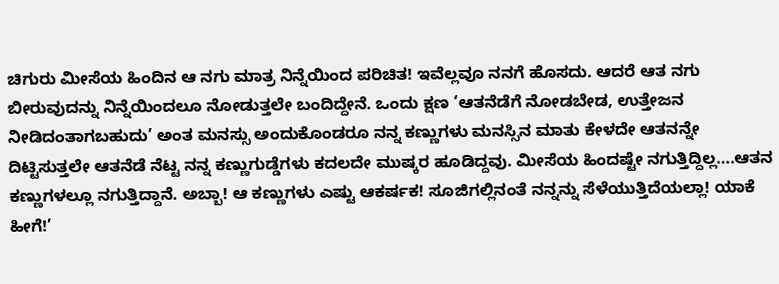ಚಿಗುರು ಮೀಸೆಯ ಹಿಂದಿನ ಆ ನಗು ಮಾತ್ರ ನಿನ್ನೆಯಿಂದ ಪರಿಚಿತ! ಇವೆಲ್ಲವೂ ನನಗೆ ಹೊಸದು. ಆದರೆ ಆತ ನಗು ಬೀರುವುದನ್ನು ನಿನ್ನೆಯಿಂದಲೂ ನೋಡುತ್ತಲೇ ಬಂದಿದ್ದೇನೆ. ಒಂದು ಕ್ಷಣ ‘ಆತನೆಡೆಗೆ ನೋಡಬೇಡ, ಉತ್ತೇಜನ ನೀಡಿದಂತಾಗಬಹುದು’ ಅಂತ ಮನಸ್ಸು ಅಂದುಕೊಂಡರೂ ನನ್ನ ಕಣ್ಣುಗಳು ಮನಸ್ಸಿನ ಮಾತು ಕೇಳದೇ ಆತನನ್ನೇ ದಿಟ್ಟಿಸುತ್ತಲೇ ಆತನೆಡೆ ನೆಟ್ಟ ನನ್ನ ಕಣ್ಣುಗುಡ್ಡೆಗಳು ಕದಲದೇ ಮುಷ್ಕರ ಹೂಡಿದ್ದವು. ಮೀಸೆಯ ಹಿಂದಷ್ಟೇ ನಗುತ್ತಿದ್ದಿಲ್ಲ….ಆತನ ಕಣ್ಣುಗಳಲ್ಲೂ ನಗುತ್ತಿದ್ದಾನೆ. ಅಬ್ಬಾ! ಆ ಕಣ್ಣುಗಳು ಎಷ್ಟು ಆಕರ್ಷಕ! ಸೂಜಿಗಲ್ಲಿನಂತೆ ನನ್ನನ್ನು ಸೆಳೆಯುತ್ತಿದೆಯಲ್ಲಾ! ಯಾಕೆ ಹೀಗೆ!’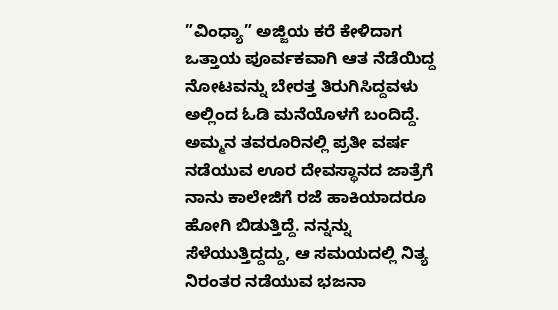”ವಿಂಧ್ಯಾ” ಅಜ್ಜಿಯ ಕರೆ ಕೇಳಿದಾಗ ಒತ್ತಾಯ ಪೂರ್ವಕವಾಗಿ ಆತ ನೆಡೆಯಿದ್ದ ನೋಟವನ್ನು ಬೇರತ್ತ ತಿರುಗಿಸಿದ್ದವಳು ಅಲ್ಲಿಂದ ಓಡಿ ಮನೆಯೊಳಗೆ ಬಂದಿದ್ದೆ.
ಅಮ್ಮನ ತವರೂರಿನಲ್ಲಿ ಪ್ರತೀ ವರ್ಷ ನಡೆಯುವ ಊರ ದೇವಸ್ಥಾನದ ಜಾತ್ರೆಗೆ ನಾನು ಕಾಲೇಜಿಗೆ ರಜೆ ಹಾಕಿಯಾದರೂ ಹೋಗಿ ಬಿಡುತ್ತಿದ್ದೆ. ನನ್ನನ್ನು ಸೆಳೆಯುತ್ತಿದ್ದದ್ದು, ಆ ಸಮಯದಲ್ಲಿ ನಿತ್ಯ ನಿರಂತರ ನಡೆಯುವ ಭಜನಾ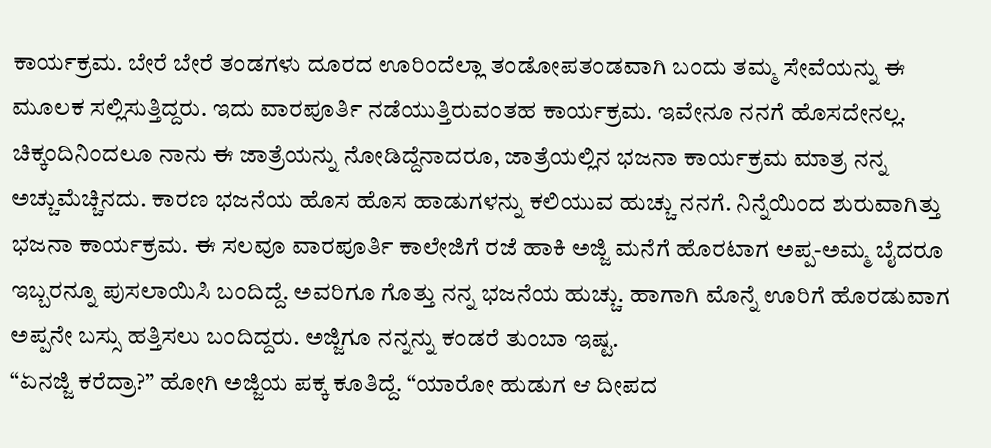ಕಾರ್ಯಕ್ರಮ. ಬೇರೆ ಬೇರೆ ತಂಡಗಳು ದೂರದ ಊರಿಂದೆಲ್ಲಾ ತಂಡೋಪತಂಡವಾಗಿ ಬಂದು ತಮ್ಮ ಸೇವೆಯನ್ನು ಈ ಮೂಲಕ ಸಲ್ಲಿಸುತ್ತಿದ್ದರು. ಇದು ವಾರಪೂರ್ತಿ ನಡೆಯುತ್ತಿರುವಂತಹ ಕಾರ್ಯಕ್ರಮ. ಇವೇನೂ ನನಗೆ ಹೊಸದೇನಲ್ಲ.
ಚಿಕ್ಕಂದಿನಿಂದಲೂ ನಾನು ಈ ಜಾತ್ರೆಯನ್ನು ನೋಡಿದ್ದೆನಾದರೂ, ಜಾತ್ರೆಯಲ್ಲಿನ ಭಜನಾ ಕಾರ್ಯಕ್ರಮ ಮಾತ್ರ ನನ್ನ ಅಚ್ಚುಮೆಚ್ಚಿನದು. ಕಾರಣ ಭಜನೆಯ ಹೊಸ ಹೊಸ ಹಾಡುಗಳನ್ನು ಕಲಿಯುವ ಹುಚ್ಚು ನನಗೆ. ನಿನ್ನೆಯಿಂದ ಶುರುವಾಗಿತ್ತು ಭಜನಾ ಕಾರ್ಯಕ್ರಮ. ಈ ಸಲವೂ ವಾರಪೂರ್ತಿ ಕಾಲೇಜಿಗೆ ರಜೆ ಹಾಕಿ ಅಜ್ಜಿ ಮನೆಗೆ ಹೊರಟಾಗ ಅಪ್ಪ-ಅಮ್ಮ ಬೈದರೂ ಇಬ್ಬರನ್ನೂ ಪುಸಲಾಯಿಸಿ ಬಂದಿದ್ದೆ. ಅವರಿಗೂ ಗೊತ್ತು ನನ್ನ ಭಜನೆಯ ಹುಚ್ಚು. ಹಾಗಾಗಿ ಮೊನ್ನೆ ಊರಿಗೆ ಹೊರಡುವಾಗ ಅಪ್ಪನೇ ಬಸ್ಸು ಹತ್ತಿಸಲು ಬಂದಿದ್ದರು. ಅಜ್ಜಿಗೂ ನನ್ನನ್ನು ಕಂಡರೆ ತುಂಬಾ ಇಷ್ಟ.
“ಏನಜ್ಜಿ ಕರೆದ್ರಾ?” ಹೋಗಿ ಅಜ್ಜಿಯ ಪಕ್ಕ ಕೂತಿದ್ದೆ. “ಯಾರೋ ಹುಡುಗ ಆ ದೀಪದ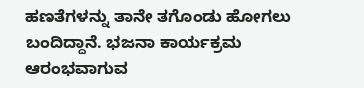ಹಣತೆಗಳನ್ನು ತಾನೇ ತಗೊಂಡು ಹೋಗಲು ಬಂದಿದ್ದಾನೆ. ಭಜನಾ ಕಾರ್ಯಕ್ರಮ ಆರಂಭವಾಗುವ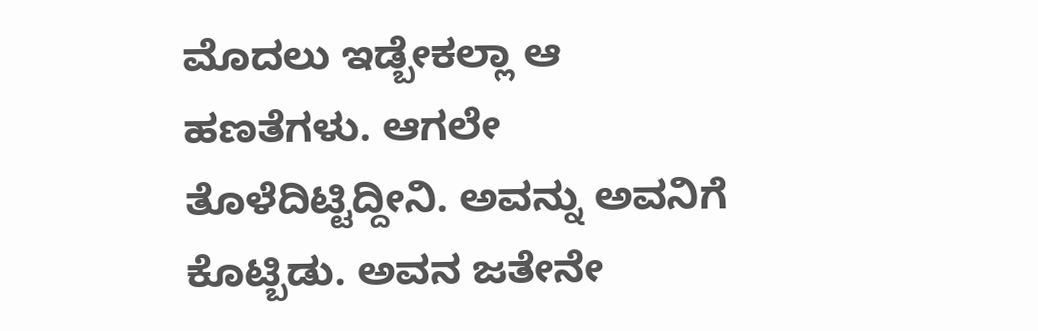ಮೊದಲು ಇಡ್ಬೇಕಲ್ಲಾ ಆ ಹಣತೆಗಳು. ಆಗಲೇ ತೊಳೆದಿಟ್ಟಿದ್ದೀನಿ. ಅವನ್ನು ಅವನಿಗೆ ಕೊಟ್ಬಿಡು. ಅವನ ಜತೇನೇ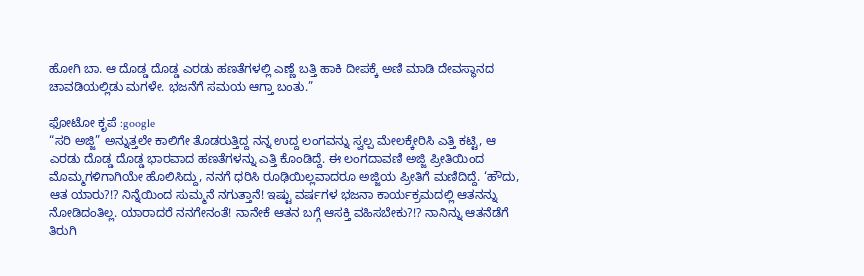ಹೋಗಿ ಬಾ. ಆ ದೊಡ್ಡ ದೊಡ್ಡ ಎರಡು ಹಣತೆಗಳಲ್ಲಿ ಎಣ್ಣೆ ಬತ್ತಿ ಹಾಕಿ ದೀಪಕ್ಕೆ ಅಣಿ ಮಾಡಿ ದೇವಸ್ಥಾನದ ಚಾವಡಿಯಲ್ಲಿಡು ಮಗಳೇ. ಭಜನೆಗೆ ಸಮಯ ಆಗ್ತಾ ಬಂತು.”

ಫೋಟೋ ಕೃಪೆ :google
“ಸರಿ ಅಜ್ಜಿ” ಅನ್ನುತ್ತಲೇ ಕಾಲಿಗೇ ತೊಡರುತ್ತಿದ್ದ ನನ್ನ ಉದ್ದ ಲಂಗವನ್ನು ಸ್ವಲ್ಪ ಮೇಲಕ್ಕೇರಿಸಿ ಎತ್ತಿ ಕಟ್ಟಿ, ಆ ಎರಡು ದೊಡ್ಡ ದೊಡ್ಡ ಭಾರವಾದ ಹಣತೆಗಳನ್ನು ಎತ್ತಿ ಕೊಂಡಿದ್ದೆ. ಈ ಲಂಗದಾವಣಿ ಅಜ್ಜಿ ಪ್ರೀತಿಯಿಂದ ಮೊಮ್ಮಗಳಿಗಾಗಿಯೇ ಹೊಲಿಸಿದ್ದು, ನನಗೆ ಧರಿಸಿ ರೂಢಿಯಿಲ್ಲವಾದರೂ ಅಜ್ಜಿಯ ಪ್ರೀತಿಗೆ ಮಣಿದಿದ್ದೆ. ‘ಹೌದು, ಆತ ಯಾರು?!? ನಿನ್ನೆಯಿಂದ ಸುಮ್ಮನೆ ನಗುತ್ತಾನೆ! ಇಷ್ಟು ವರ್ಷಗಳ ಭಜನಾ ಕಾರ್ಯಕ್ರಮದಲ್ಲಿ ಆತನನ್ನು ನೋಡಿದಂತಿಲ್ಲ. ಯಾರಾದರೆ ನನಗೇನಂತೆ! ನಾನೇಕೆ ಆತನ ಬಗ್ಗೆ ಆಸಕ್ತಿ ವಹಿಸಬೇಕು?!? ನಾನಿನ್ನು ಆತನೆಡೆಗೆ ತಿರುಗಿ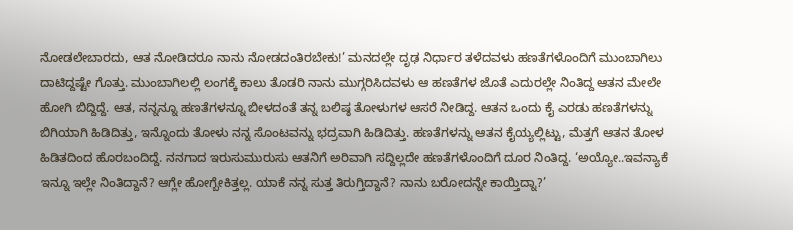ನೋಡಲೇಬಾರದು, ಆತ ನೋಡಿದರೂ ನಾನು ನೋಡದಂತಿರಬೇಕು!’ ಮನದಲ್ಲೇ ದೃಢ ನಿರ್ಧಾರ ತಳೆದವಳು ಹಣತೆಗಳೊಂದಿಗೆ ಮುಂಬಾಗಿಲು ದಾಟಿದ್ದಷ್ಟೇ ಗೊತ್ತು. ಮುಂಬಾಗಿಲಲ್ಲಿ ಲಂಗಕ್ಕೆ ಕಾಲು ತೊಡರಿ ನಾನು ಮುಗ್ಗರಿಸಿದವಳು ಆ ಹಣತೆಗಳ ಜೊತೆ ಎದುರಲ್ಲೇ ನಿಂತಿದ್ದ ಆತನ ಮೇಲೇ ಹೋಗಿ ಬಿದ್ದಿದ್ದೆ. ಆತ, ನನ್ನನ್ನೂ ಹಣತೆಗಳನ್ನೂ ಬೀಳದಂತೆ ತನ್ನ ಬಲಿಷ್ಠ ತೋಳುಗಳ ಆಸರೆ ನೀಡಿದ್ದ. ಆತನ ಒಂದು ಕೈ ಎರಡು ಹಣತೆಗಳನ್ನು ಬಿಗಿಯಾಗಿ ಹಿಡಿದಿತ್ತು, ಇನ್ನೊಂದು ತೋಳು ನನ್ನ ಸೊಂಟವನ್ನು ಭದ್ರವಾಗಿ ಹಿಡಿದಿತ್ತು. ಹಣತೆಗಳನ್ನು ಆತನ ಕೈಯ್ಯಲ್ಲಿಟ್ಟು, ಮೆತ್ತಗೆ ಆತನ ತೋಳ ಹಿಡಿತದಿಂದ ಹೊರಬಂದಿದ್ದೆ. ನನಗಾದ ಇರುಸುಮುರುಸು ಆತನಿಗೆ ಅರಿವಾಗಿ ಸದ್ದಿಲ್ಲದೇ ಹಣತೆಗಳೊಂದಿಗೆ ದೂರ ನಿಂತಿದ್ದ. ‘ಅಯ್ಯೋ..ಇವನ್ಯಾಕೆ ಇನ್ನೂ ಇಲ್ಲೇ ನಿಂತಿದ್ದಾನೆ? ಆಗ್ಲೇ ಹೋಗ್ಬೇಕಿತ್ತಲ್ಲ. ಯಾಕೆ ನನ್ನ ಸುತ್ತ ತಿರುಗ್ತಿದ್ದಾನೆ? ನಾನು ಬರೋದನ್ನೇ ಕಾಯ್ತಿದ್ನಾ?’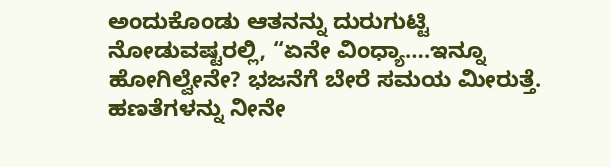ಅಂದುಕೊಂಡು ಆತನನ್ನು ದುರುಗುಟ್ಟಿ ನೋಡುವಷ್ಟರಲ್ಲಿ, “ಏನೇ ವಿಂಧ್ಯಾ….ಇನ್ನೂ ಹೋಗಿಲ್ವೇನೇ? ಭಜನೆಗೆ ಬೇರೆ ಸಮಯ ಮೀರುತ್ತೆ. ಹಣತೆಗಳನ್ನು ನೀನೇ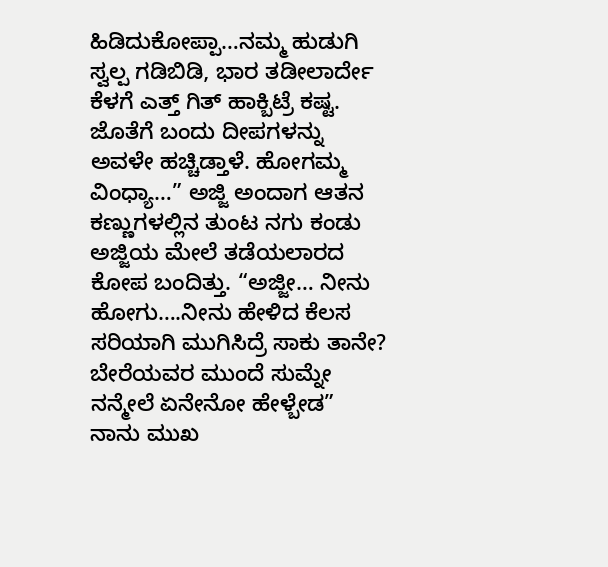ಹಿಡಿದುಕೋಪ್ಪಾ…ನಮ್ಮ ಹುಡುಗಿ ಸ್ವಲ್ಪ ಗಡಿಬಿಡಿ, ಭಾರ ತಡೀಲಾರ್ದೇ ಕೆಳಗೆ ಎತ್ತ್ ಗಿತ್ ಹಾಕ್ಬಿಟ್ರೆ ಕಷ್ಟ. ಜೊತೆಗೆ ಬಂದು ದೀಪಗಳನ್ನು ಅವಳೇ ಹಚ್ಚಿಡ್ತಾಳೆ. ಹೋಗಮ್ಮ ವಿಂಧ್ಯಾ…” ಅಜ್ಜಿ ಅಂದಾಗ ಆತನ ಕಣ್ಣುಗಳಲ್ಲಿನ ತುಂಟ ನಗು ಕಂಡು ಅಜ್ಜಿಯ ಮೇಲೆ ತಡೆಯಲಾರದ ಕೋಪ ಬಂದಿತ್ತು. “ಅಜ್ಜೀ… ನೀನು ಹೋಗು….ನೀನು ಹೇಳಿದ ಕೆಲಸ ಸರಿಯಾಗಿ ಮುಗಿಸಿದ್ರೆ ಸಾಕು ತಾನೇ? ಬೇರೆಯವರ ಮುಂದೆ ಸುಮ್ನೇ ನನ್ಮೇಲೆ ಏನೇನೋ ಹೇಳ್ಬೇಡ” ನಾನು ಮುಖ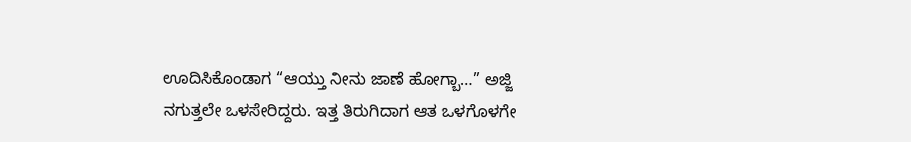ಊದಿಸಿಕೊಂಡಾಗ “ಆಯ್ತು ನೀನು ಜಾಣೆ ಹೋಗ್ಬಾ…” ಅಜ್ಜಿ ನಗುತ್ತಲೇ ಒಳಸೇರಿದ್ದರು. ಇತ್ತ ತಿರುಗಿದಾಗ ಆತ ಒಳಗೊಳಗೇ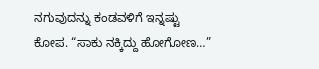ನಗುವುದನ್ನು ಕಂಡವಳಿಗೆ ಇನ್ನಷ್ಟು ಕೋಪ. “ಸಾಕು ನಕ್ಕಿದ್ದು ಹೋಗೋಣ…”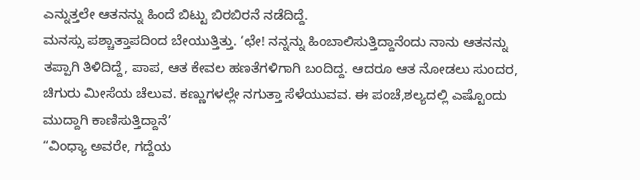ಎನ್ನುತ್ತಲೇ ಆತನನ್ನು ಹಿಂದೆ ಬಿಟ್ಟು ಬಿರಬಿರನೆ ನಡೆದಿದ್ದೆ.
ಮನಸ್ಸು ಪಶ್ಚಾತ್ತಾಪದಿಂದ ಬೇಯುತ್ತಿತ್ತು. ‘ಛೇ! ನನ್ನನ್ನು ಹಿಂಬಾಲಿಸುತ್ತಿದ್ದಾನೆಂದು ನಾನು ಆತನನ್ನು ತಪ್ಪಾಗಿ ತಿಳಿದಿದ್ದೆ, ಪಾಪ, ಆತ ಕೇವಲ ಹಣತೆಗಳಿಗಾಗಿ ಬಂದಿದ್ದ. ಆದರೂ ಆತ ನೋಡಲು ಸುಂದರ, ಚಿಗುರು ಮೀಸೆಯ ಚೆಲುವ. ಕಣ್ಣುಗಳಲ್ಲೇ ನಗುತ್ತಾ ಸೆಳೆಯುವವ. ಈ ಪಂಚೆ,ಶಲ್ಯದಲ್ಲಿ ಎಷ್ಟೊಂದು ಮುದ್ದಾಗಿ ಕಾಣಿಸುತ್ತಿದ್ದಾನೆ’
“ವಿಂಧ್ಯಾ ಅವರೇ, ಗದ್ದೆಯ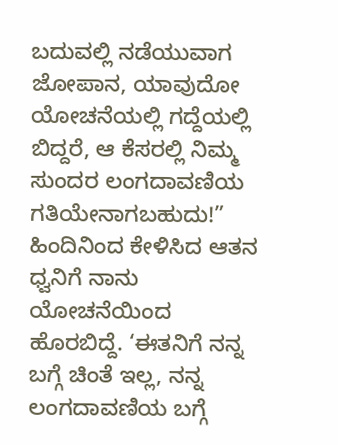ಬದುವಲ್ಲಿ ನಡೆಯುವಾಗ ಜೋಪಾನ, ಯಾವುದೋ ಯೋಚನೆಯಲ್ಲಿ ಗದ್ದೆಯಲ್ಲಿ ಬಿದ್ದರೆ, ಆ ಕೆಸರಲ್ಲಿ ನಿಮ್ಮ ಸುಂದರ ಲಂಗದಾವಣಿಯ ಗತಿಯೇನಾಗಬಹುದು!” ಹಿಂದಿನಿಂದ ಕೇಳಿಸಿದ ಆತನ ಧ್ವನಿಗೆ ನಾನು ಯೋಚನೆಯಿಂದ ಹೊರಬಿದ್ದೆ. ‘ಈತನಿಗೆ ನನ್ನ ಬಗ್ಗೆ ಚಿಂತೆ ಇಲ್ಲ, ನನ್ನ ಲಂಗದಾವಣಿಯ ಬಗ್ಗೆ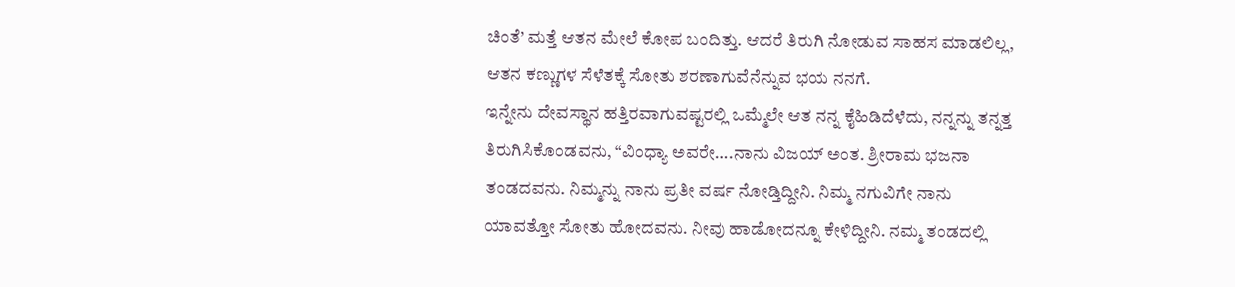ಚಿಂತೆ’ ಮತ್ತೆ ಆತನ ಮೇಲೆ ಕೋಪ ಬಂದಿತ್ತು. ಆದರೆ ತಿರುಗಿ ನೋಡುವ ಸಾಹಸ ಮಾಡಲಿಲ್ಲ, ಆತನ ಕಣ್ಣುಗಳ ಸೆಳೆತಕ್ಕೆ ಸೋತು ಶರಣಾಗುವೆನೆನ್ನುವ ಭಯ ನನಗೆ.
ಇನ್ನೇನು ದೇವಸ್ಥಾನ ಹತ್ತಿರವಾಗುವಷ್ಟರಲ್ಲಿ ಒಮ್ಮೆಲೇ ಆತ ನನ್ನ ಕೈಹಿಡಿದೆಳೆದು, ನನ್ನನ್ನು ತನ್ನತ್ತ ತಿರುಗಿಸಿಕೊಂಡವನು, “ವಿಂಧ್ಯಾ ಅವರೇ….ನಾನು ವಿಜಯ್ ಅಂತ. ಶ್ರೀರಾಮ ಭಜನಾ ತಂಡದವನು. ನಿಮ್ಮನ್ನು ನಾನು ಪ್ರತೀ ವರ್ಷ ನೋಡ್ತಿದ್ದೀನಿ. ನಿಮ್ಮ ನಗುವಿಗೇ ನಾನು ಯಾವತ್ತೋ ಸೋತು ಹೋದವನು. ನೀವು ಹಾಡೋದನ್ನೂ ಕೇಳಿದ್ದೀನಿ. ನಮ್ಮ ತಂಡದಲ್ಲಿ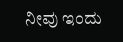ನೀವು ಇಂದು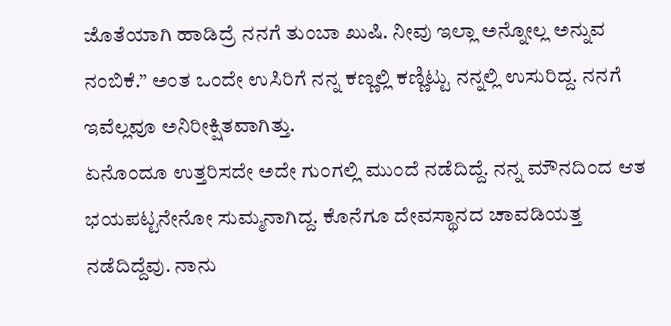ಜೊತೆಯಾಗಿ ಹಾಡಿದ್ರೆ ನನಗೆ ತುಂಬಾ ಖುಷಿ. ನೀವು ಇಲ್ಲಾ ಅನ್ನೋಲ್ಲ ಅನ್ನುವ ನಂಬಿಕೆ.” ಅಂತ ಒಂದೇ ಉಸಿರಿಗೆ ನನ್ನ ಕಣ್ಣಲ್ಲಿ ಕಣ್ಣಿಟ್ಟು ನನ್ನಲ್ಲಿ ಉಸುರಿದ್ದ. ನನಗೆ ಇವೆಲ್ಲವೂ ಅನಿರೀಕ್ಷಿತವಾಗಿತ್ತು.
ಏನೊಂದೂ ಉತ್ತರಿಸದೇ ಅದೇ ಗುಂಗಲ್ಲಿ ಮುಂದೆ ನಡೆದಿದ್ದೆ. ನನ್ನ ಮೌನದಿಂದ ಆತ ಭಯಪಟ್ಟನೇನೋ ಸುಮ್ಮನಾಗಿದ್ದ. ಕೊನೆಗೂ ದೇವಸ್ಥಾನದ ಚಾವಡಿಯತ್ತ ನಡೆದಿದ್ದೆವು. ನಾನು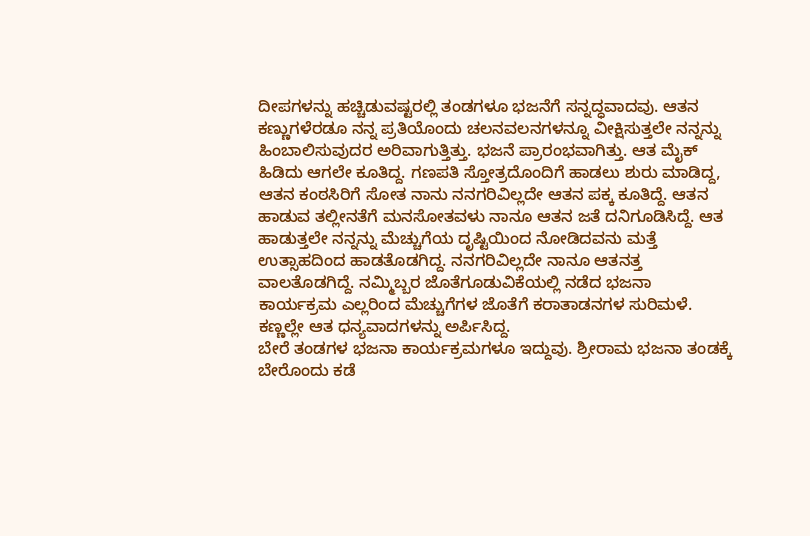ದೀಪಗಳನ್ನು ಹಚ್ಚಿಡುವಷ್ಟರಲ್ಲಿ ತಂಡಗಳೂ ಭಜನೆಗೆ ಸನ್ನದ್ಧವಾದವು. ಆತನ ಕಣ್ಣುಗಳೆರಡೂ ನನ್ನ ಪ್ರತಿಯೊಂದು ಚಲನವಲನಗಳನ್ನೂ ವೀಕ್ಷಿಸುತ್ತಲೇ ನನ್ನನ್ನು ಹಿಂಬಾಲಿಸುವುದರ ಅರಿವಾಗುತ್ತಿತ್ತು. ಭಜನೆ ಪ್ರಾರಂಭವಾಗಿತ್ತು. ಆತ ಮೈಕ್ ಹಿಡಿದು ಆಗಲೇ ಕೂತಿದ್ದ. ಗಣಪತಿ ಸ್ತೋತ್ರದೊಂದಿಗೆ ಹಾಡಲು ಶುರು ಮಾಡಿದ್ದ, ಆತನ ಕಂಠಸಿರಿಗೆ ಸೋತ ನಾನು ನನಗರಿವಿಲ್ಲದೇ ಆತನ ಪಕ್ಕ ಕೂತಿದ್ದೆ. ಆತನ ಹಾಡುವ ತಲ್ಲೀನತೆಗೆ ಮನಸೋತವಳು ನಾನೂ ಆತನ ಜತೆ ದನಿಗೂಡಿಸಿದ್ದೆ. ಆತ ಹಾಡುತ್ತಲೇ ನನ್ನನ್ನು ಮೆಚ್ಚುಗೆಯ ದೃಷ್ಟಿಯಿಂದ ನೋಡಿದವನು ಮತ್ತೆ ಉತ್ಸಾಹದಿಂದ ಹಾಡತೊಡಗಿದ್ದ. ನನಗರಿವಿಲ್ಲದೇ ನಾನೂ ಆತನತ್ತ ವಾಲತೊಡಗಿದ್ದೆ. ನಮ್ಮಿಬ್ಬರ ಜೊತೆಗೂಡುವಿಕೆಯಲ್ಲಿ ನಡೆದ ಭಜನಾ ಕಾರ್ಯಕ್ರಮ ಎಲ್ಲರಿಂದ ಮೆಚ್ಚುಗೆಗಳ ಜೊತೆಗೆ ಕರಾತಾಡನಗಳ ಸುರಿಮಳೆ. ಕಣ್ಣಲ್ಲೇ ಆತ ಧನ್ಯವಾದಗಳನ್ನು ಅರ್ಪಿಸಿದ್ದ.
ಬೇರೆ ತಂಡಗಳ ಭಜನಾ ಕಾರ್ಯಕ್ರಮಗಳೂ ಇದ್ದುವು. ಶ್ರೀರಾಮ ಭಜನಾ ತಂಡಕ್ಕೆ ಬೇರೊಂದು ಕಡೆ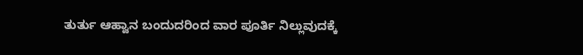ತುರ್ತು ಆಹ್ವಾನ ಬಂದುದರಿಂದ ವಾರ ಪೂರ್ತಿ ನಿಲ್ಲುವುದಕ್ಕೆ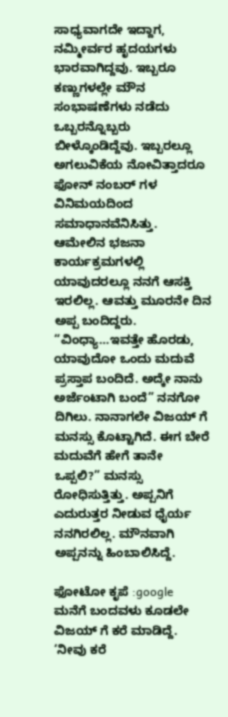ಸಾಧ್ಯವಾಗದೇ ಇದ್ದಾಗ, ನಮ್ಮೀರ್ವರ ಹೃದಯಗಳು ಭಾರವಾಗಿದ್ದವು. ಇಬ್ಬರೂ ಕಣ್ಣುಗಳಲ್ಲೇ ಮೌನ ಸಂಭಾಷಣೆಗಳು ನಡೆದು ಒಬ್ಬರನ್ನೊಬ್ಬರು ಬೀಳ್ಕೊಂಡಿದ್ದೆವು. ಇಬ್ಬರಲ್ಲೂ ಅಗಲುವಿಕೆಯ ನೋವಿತ್ತಾದರೂ ಫೋನ್ ನಂಬರ್ ಗಳ ವಿನಿಮಯದಿಂದ ಸಮಾಧಾನವೆನಿಸಿತ್ತು.
ಆಮೇಲಿನ ಭಜನಾ ಕಾರ್ಯಕ್ರಮಗಳಲ್ಲಿ ಯಾವುದರಲ್ಲೂ ನನಗೆ ಆಸಕ್ತಿ ಇರಲಿಲ್ಲ. ಆವತ್ತು ಮೂರನೇ ದಿನ ಅಪ್ಪ ಬಂದಿದ್ದರು. “ವಿಂಧ್ಯಾ…ಇವತ್ತೇ ಹೊರಡು, ಯಾವುದೋ ಒಂದು ಮದುವೆ ಪ್ರಸ್ತಾಪ ಬಂದಿದೆ. ಅದ್ಕೇ ನಾನು ಅರ್ಜೆಂಟಾಗಿ ಬಂದೆ” ನನಗೋ ದಿಗಿಲು. ನಾನಾಗಲೇ ವಿಜಯ್ ಗೆ ಮನಸ್ಸು ಕೊಟ್ಟಾಗಿದೆ. ಈಗ ಬೇರೆ ಮದುವೆಗೆ ಹೇಗೆ ತಾನೇ ಒಪ್ಪಲಿ?” ಮನಸ್ಸು ರೋಧಿಸುತ್ತಿತ್ತು. ಅಪ್ಪನಿಗೆ ಎದುರುತ್ತರ ನೀಡುವ ಧೈರ್ಯ ನನಗಿರಲಿಲ್ಲ. ಮೌನವಾಗಿ ಅಪ್ಪನನ್ನು ಹಿಂಬಾಲಿಸಿದ್ದೆ.

ಫೋಟೋ ಕೃಪೆ :google
ಮನೆಗೆ ಬಂದವಳು ಕೂಡಲೇ ವಿಜಯ್ ಗೆ ಕರೆ ಮಾಡಿದ್ದೆ. ‘ನೀವು ಕರೆ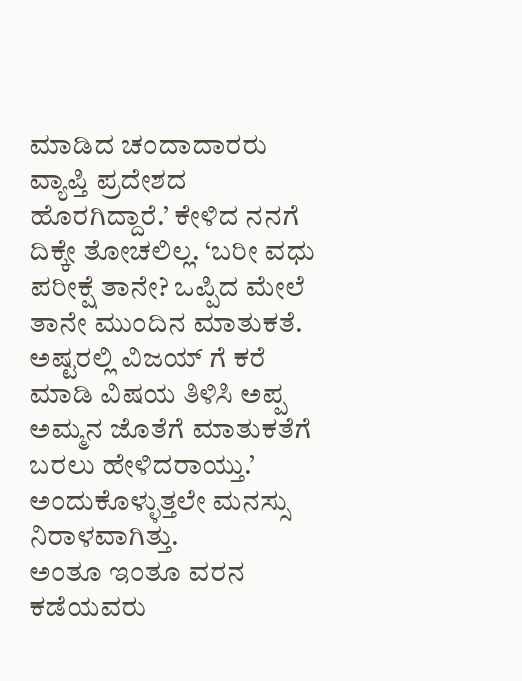ಮಾಡಿದ ಚಂದಾದಾರರು ವ್ಯಾಪ್ತಿ ಪ್ರದೇಶದ ಹೊರಗಿದ್ದಾರೆ.’ ಕೇಳಿದ ನನಗೆ ದಿಕ್ಕೇ ತೋಚಲಿಲ್ಲ. ‘ಬರೀ ವಧು ಪರೀಕ್ಷೆ ತಾನೇ? ಒಪ್ಪಿದ ಮೇಲೆ ತಾನೇ ಮುಂದಿನ ಮಾತುಕತೆ. ಅಷ್ಟರಲ್ಲಿ ವಿಜಯ್ ಗೆ ಕರೆ ಮಾಡಿ ವಿಷಯ ತಿಳಿಸಿ ಅಪ್ಪ ಅಮ್ಮನ ಜೊತೆಗೆ ಮಾತುಕತೆಗೆ ಬರಲು ಹೇಳಿದರಾಯ್ತು.’ ಅಂದುಕೊಳ್ಳುತ್ತಲೇ ಮನಸ್ಸು ನಿರಾಳವಾಗಿತ್ತು.
ಅಂತೂ ಇಂತೂ ವರನ ಕಡೆಯವರು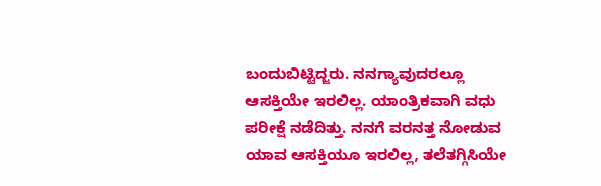ಬಂದುಬಿಟ್ಟಿದ್ಜರು. ನನಗ್ಯಾವುದರಲ್ಲೂ ಆಸಕ್ತಿಯೇ ಇರಲಿಲ್ಲ. ಯಾಂತ್ರಿಕವಾಗಿ ವಧು ಪರೀಕ್ಷೆ ನಡೆದಿತ್ತು. ನನಗೆ ವರನತ್ತ ನೋಡುವ ಯಾವ ಆಸಕ್ತಿಯೂ ಇರಲಿಲ್ಲ, ತಲೆತಗ್ಗಿಸಿಯೇ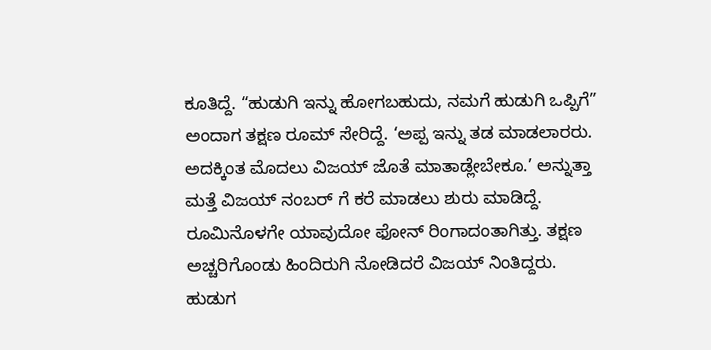ಕೂತಿದ್ದೆ. “ಹುಡುಗಿ ಇನ್ನು ಹೋಗಬಹುದು, ನಮಗೆ ಹುಡುಗಿ ಒಪ್ಪಿಗೆ” ಅಂದಾಗ ತಕ್ಷಣ ರೂಮ್ ಸೇರಿದ್ದೆ. ‘ಅಪ್ಪ ಇನ್ನು ತಡ ಮಾಡಲಾರರು. ಅದಕ್ಕಿಂತ ಮೊದಲು ವಿಜಯ್ ಜೊತೆ ಮಾತಾಡ್ಲೇಬೇಕೂ.’ ಅನ್ನುತ್ತಾ ಮತ್ತೆ ವಿಜಯ್ ನಂಬರ್ ಗೆ ಕರೆ ಮಾಡಲು ಶುರು ಮಾಡಿದ್ದೆ. ರೂಮಿನೊಳಗೇ ಯಾವುದೋ ಫೋನ್ ರಿಂಗಾದಂತಾಗಿತ್ತು. ತಕ್ಷಣ ಅಚ್ಚರಿಗೊಂಡು ಹಿಂದಿರುಗಿ ನೋಡಿದರೆ ವಿಜಯ್ ನಿಂತಿದ್ದರು. ಹುಡುಗ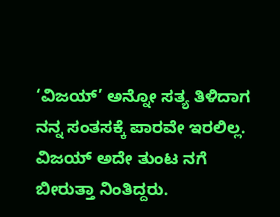‘ವಿಜಯ್’ ಅನ್ನೋ ಸತ್ಯ ತಿಳಿದಾಗ ನನ್ನ ಸಂತಸಕ್ಕೆ ಪಾರವೇ ಇರಲಿಲ್ಲ.
ವಿಜಯ್ ಅದೇ ತುಂಟ ನಗೆ ಬೀರುತ್ತಾ ನಿಂತಿದ್ದರು.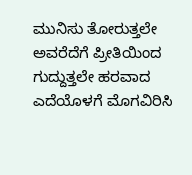ಮುನಿಸು ತೋರುತ್ತಲೇ ಅವರೆದೆಗೆ ಪ್ರೀತಿಯಿಂದ ಗುದ್ದುತ್ತಲೇ ಹರವಾದ ಎದೆಯೊಳಗೆ ಮೊಗವಿರಿಸಿ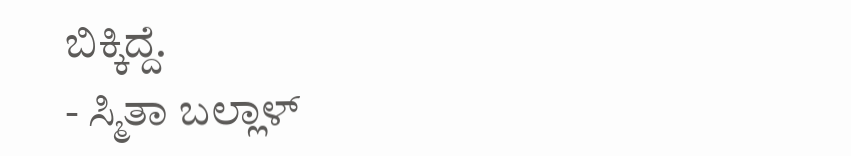ಬಿಕ್ಕಿದ್ದೆ.
- ಸ್ಮಿತಾ ಬಲ್ಲಾಳ್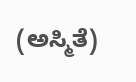(ಅಸ್ಮಿತೆ)